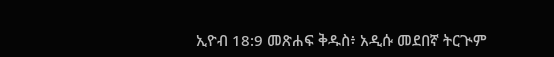ኢዮብ 18:9 መጽሐፍ ቅዱስ፥ አዲሱ መደበኛ ትርጒም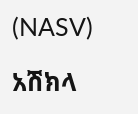(NASV)

አሽክላ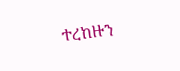ተረከዙን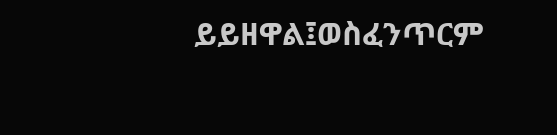ይይዘዋል፤ወስፈንጥርም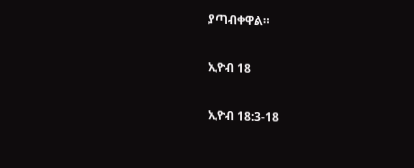ያጣብቀዋል።

ኢዮብ 18

ኢዮብ 18:3-18